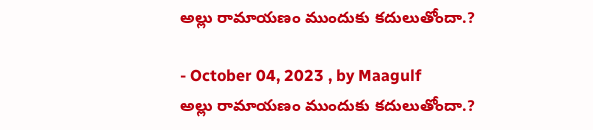అల్లు రామాయణం ముందుకు కదులుతోందా.?

- October 04, 2023 , by Maagulf
అల్లు రామాయణం ముందుకు కదులుతోందా.?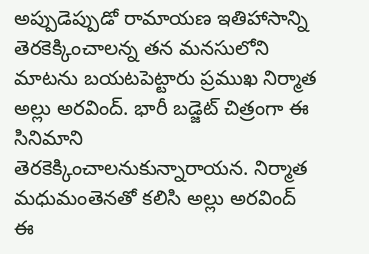అప్పుడెప్పుడో రామాయణ ఇతిహాసాన్ని తెరకెక్కించాలన్న తన మనసులోని మాటను బయటపెట్టారు ప్రముఖ నిర్మాత అల్లు అరవింద్. భారీ బడ్జెట్ చిత్రంగా ఈ సినిమాని తెరకెక్కించాలనుకున్నారాయన. నిర్మాత మధుమంతెనతో కలిసి అల్లు అరవింద్ ఈ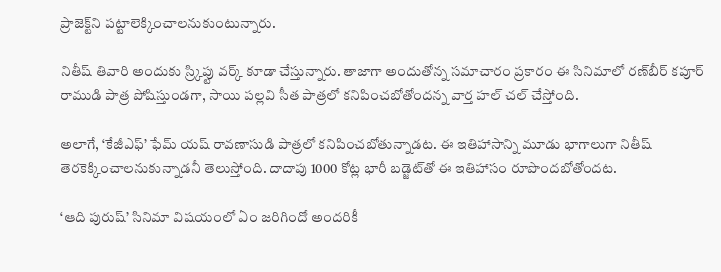ప్రాజెక్ట్‌ని పట్టాలెక్కించాలనుకుంటున్నారు.

నితీష్ తివారి అందుకు స్ర్కిప్టు వర్క్ కూడా చేస్తున్నారు. తాజాగా అందుతోన్న సమాచారం ప్రకారం ఈ సినిమాలో రణ్‌బీర్ కపూర్ రాముడి పాత్ర పోషిస్తుండగా, సాయి పల్లవి సీత పాత్రలో కనిపించబోతోందన్న వార్త హల్ చల్ చేస్తోంది.

అలాగే, ‘కేజీఎఫ్’ ఫేమ్ యష్ రావణాసుడి పాత్రలో కనిపించబోతున్నాడట. ఈ ఇతిహాసాన్ని మూడు భాగాలుగా నితీష్ తెరకెక్కించాలనుకున్నాడనీ తెలుస్తోంది. దాదాపు 1000 కోట్ల భారీ బడ్జెట్‌తో ఈ ఇతిహాసం రూపొందబోతోందట.

‘ఆది పురుష్’ సినిమా విషయంలో ఏం జరిగిందో అందరికీ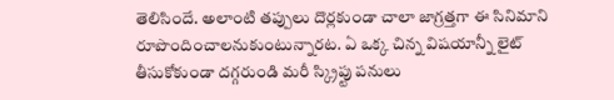తెలిసిందే. అలాంటి తప్పులు దొర్లకుండా చాలా జాగ్రత్తగా ఈ సినిమాని రూపొందించాలనుకుంటున్నారట. ఏ ఒక్క చిన్న విషయాన్నీ లైట్ తీసుకోకుండా దగ్గరుండి మరీ స్క్రిప్టు పనులు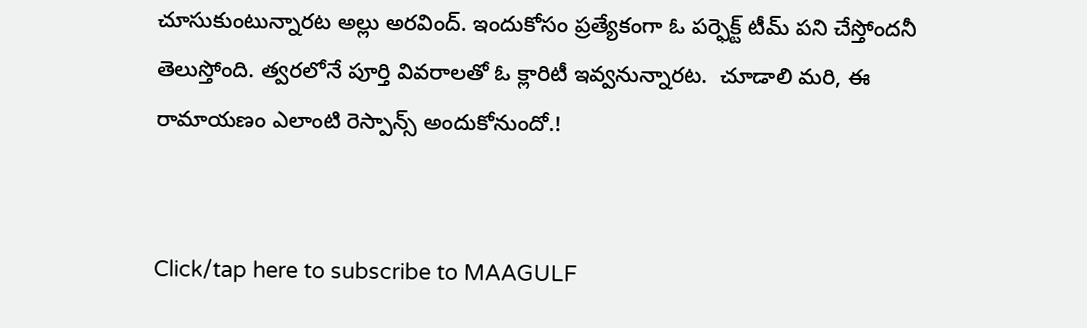చూసుకుంటున్నారట అల్లు అరవింద్. ఇందుకోసం ప్రత్యేకంగా ఓ పర్ఫెక్ట్ టీమ్ పని చేస్తోందనీ తెలుస్తోంది. త్వరలోనే పూర్తి వివరాలతో ఓ క్లారిటీ ఇవ్వనున్నారట.  చూడాలి మరి, ఈ రామాయణం ఎలాంటి రెస్పాన్స్ అందుకోనుందో.!


Click/tap here to subscribe to MAAGULF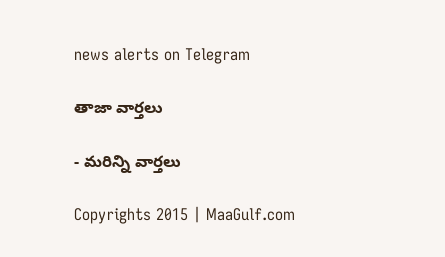news alerts on Telegram

తాజా వార్తలు

- మరిన్ని వార్తలు

Copyrights 2015 | MaaGulf.com